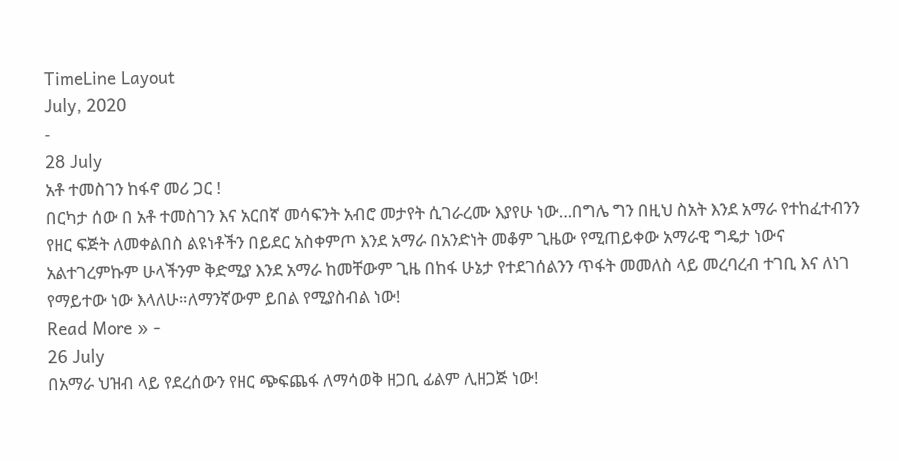TimeLine Layout
July, 2020
-
28 July
አቶ ተመስገን ከፋኖ መሪ ጋር !
በርካታ ሰው በ አቶ ተመስገን እና አርበኛ መሳፍንት አብሮ መታየት ሲገራረሙ እያየሁ ነው…በግሌ ግን በዚህ ስአት እንደ አማራ የተከፈተብንን የዘር ፍጅት ለመቀልበስ ልዩነቶችን በይደር አስቀምጦ እንደ አማራ በአንድነት መቆም ጊዜው የሚጠይቀው አማራዊ ግዴታ ነውና አልተገረምኩም ሁላችንም ቅድሚያ እንደ አማራ ከመቸውም ጊዜ በከፋ ሁኔታ የተደገሰልንን ጥፋት መመለስ ላይ መረባረብ ተገቢ እና ለነገ የማይተው ነው እላለሁ።ለማንኛውም ይበል የሚያስብል ነው!
Read More » -
26 July
በአማራ ህዝብ ላይ የደረሰውን የዘር ጭፍጨፋ ለማሳወቅ ዘጋቢ ፊልም ሊዘጋጅ ነው!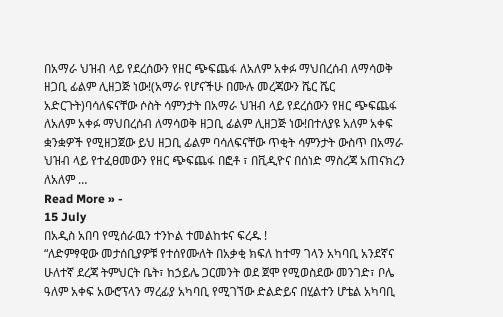በአማራ ህዝብ ላይ የደረሰውን የዘር ጭፍጨፋ ለአለም አቀፉ ማህበረሰብ ለማሳወቅ ዘጋቢ ፊልም ሊዘጋጅ ነው!(አማራ የሆናችሁ በሙሉ መረጃውን ሼር ሼር አድርጉት)ባሳለፍናቸው ሶስት ሳምንታት በአማራ ህዝብ ላይ የደረሰውን የዘር ጭፍጨፋ ለአለም አቀፉ ማህበረሰብ ለማሳወቅ ዘጋቢ ፊልም ሊዘጋጅ ነው!በተለያዩ አለም አቀፍ ቋንቋዎች የሚዘጋጀው ይህ ዘጋቢ ፊልም ባሳለፍናቸው ጥቂት ሳምንታት ውስጥ በአማራ ህዝብ ላይ የተፈፀመውን የዘር ጭፍጨፋ በፎቶ ፣ በቪዲዮና በሰነድ ማስረጃ አጠናክረን ለአለም …
Read More » -
15 July
በአዲስ አበባ የሚሰራዉን ተንኮል ተመልከቱና ፍረዱ !
“ለድምፃዊው መታሰቢያዎቹ የተሰየሙለት በአቃቂ ክፍለ ከተማ ገላን አካባቢ አንደኛና ሁለተኛ ደረጃ ትምህርት ቤት፣ ከኃይሌ ጋርመንት ወደ ጀሞ የሚወስደው መንገድ፣ ቦሌ ዓለም አቀፍ አውሮፕላን ማረፊያ አካባቢ የሚገኘው ድልድይና በሂልተን ሆቴል አካባቢ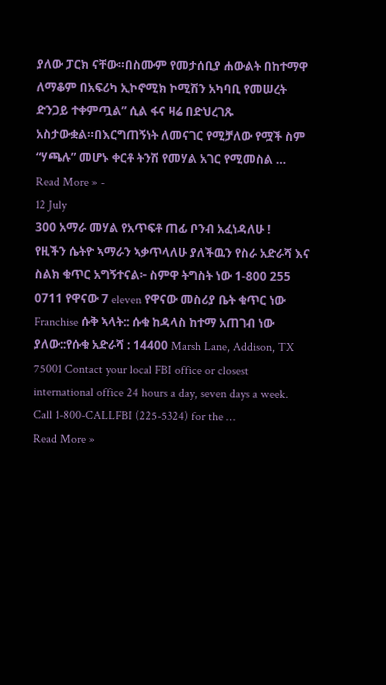ያለው ፓርክ ናቸው።በስሙም የመታሰቢያ ሐውልት በከተማዋ ለማቆም በአፍሪካ ኢኮኖሚክ ኮሚሽን አካባቢ የመሠረት ድንጋይ ተቀምጧል” ሲል ፋና ዛሬ በድህረገጹ አስታውቋል።በእርግጠኝነት ለመናገር የሚቻለው የሟች ስም “ሃጫሉ” መሆኑ ቀርቶ ትንሽ የመሃል አገር የሚመስል …
Read More » -
12 July
300 አማራ መሃል የአጥፍቶ ጠፊ ቦንብ አፈነዳለሁ !
የዚችን ሴትዮ ኣማራን ኣቃጥላለሁ ያለችዉን የስራ አድራሻ እና ስልክ ቁጥር አግኝተናል፦ ስምዋ ትግስት ነው 1-800 255 0711 የዋናው 7 eleven የዋናው መስሪያ ቤት ቁጥር ነው Franchise ሱቅ ኣላት:: ሱቁ ከዳላስ ከተማ አጠገብ ነው ያለው::የሱቁ አድራሻ : 14400 Marsh Lane, Addison, TX 75001 Contact your local FBI office or closest international office 24 hours a day, seven days a week. Call 1-800-CALLFBI (225-5324) for the …
Read More »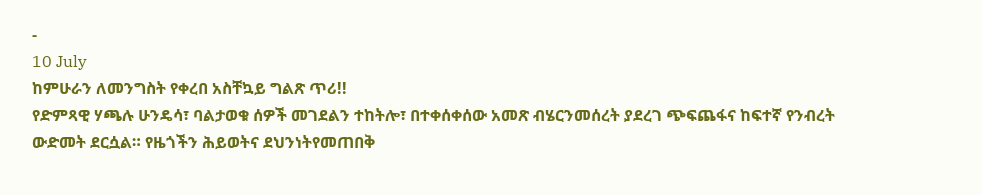-
10 July
ከምሁራን ለመንግስት የቀረበ አስቸኳይ ግልጽ ጥሪ!!
የድምጻዊ ሃጫሉ ሁንዴሳ፣ ባልታወቁ ሰዎች መገደልን ተከትሎ፣ በተቀሰቀሰው አመጽ ብሄርንመሰረት ያደረገ ጭፍጨፋና ከፍተኛ የንብረት ውድመት ደርሷል። የዜጎችን ሕይወትና ደህንነትየመጠበቅ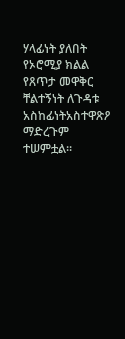ሃላፊነት ያለበት የኦሮሚያ ክልል የጸጥታ መዋቅር ቸልተኝነት ለጉዳቱ አስከፊነትአስተዋጽዖ ማድረጉም ተሠምቷል።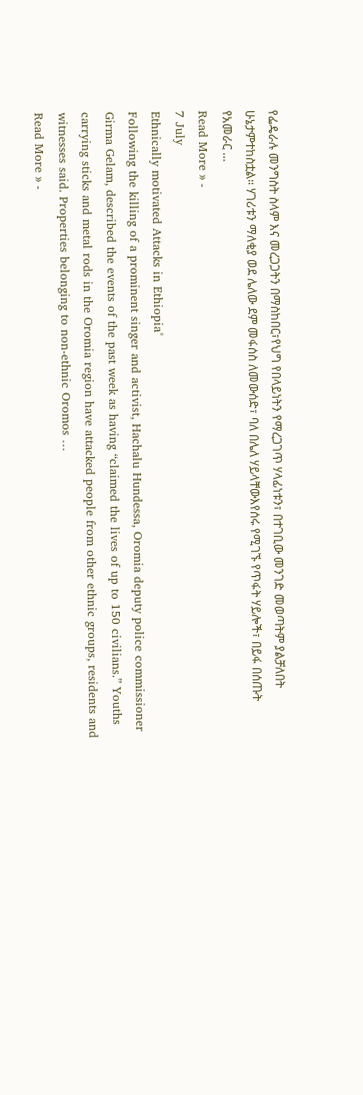የፌዴራሉ መንግስት ስላም እና መረጋጋትን በማስከበር፣የህግ የበላይነትን የማረጋገጥ ሃላፊነቱን፣ በተገቢው መንገድ መወጣትም ያልቻለበት ሁኔታምተከስቷል። ሃገሪቱን ማለቂያ ወደ ሌለው ደም መፋሰስ ለመውሰድ፣ ባለ በሌለ ሃይላቸውእየሰሩ የሚገኙ የጥፋት ሃይሎች፣ በይፋ በሰጡት የአመራር …
Read More » -
7 July
Ethnically motivated Attacks in Ethiopia°
Following the killing of a prominent singer and activist, Hachalu Hundessa, Oromia deputy police commissioner Girma Gelam, described the events of the past week as having “claimed the lives of up to 150 civilians.” Youths carrying sticks and metal rods in the Oromia region have attacked people from other ethnic groups, residents and witnesses said. Properties belonging to non-ethnic Oromos …
Read More » -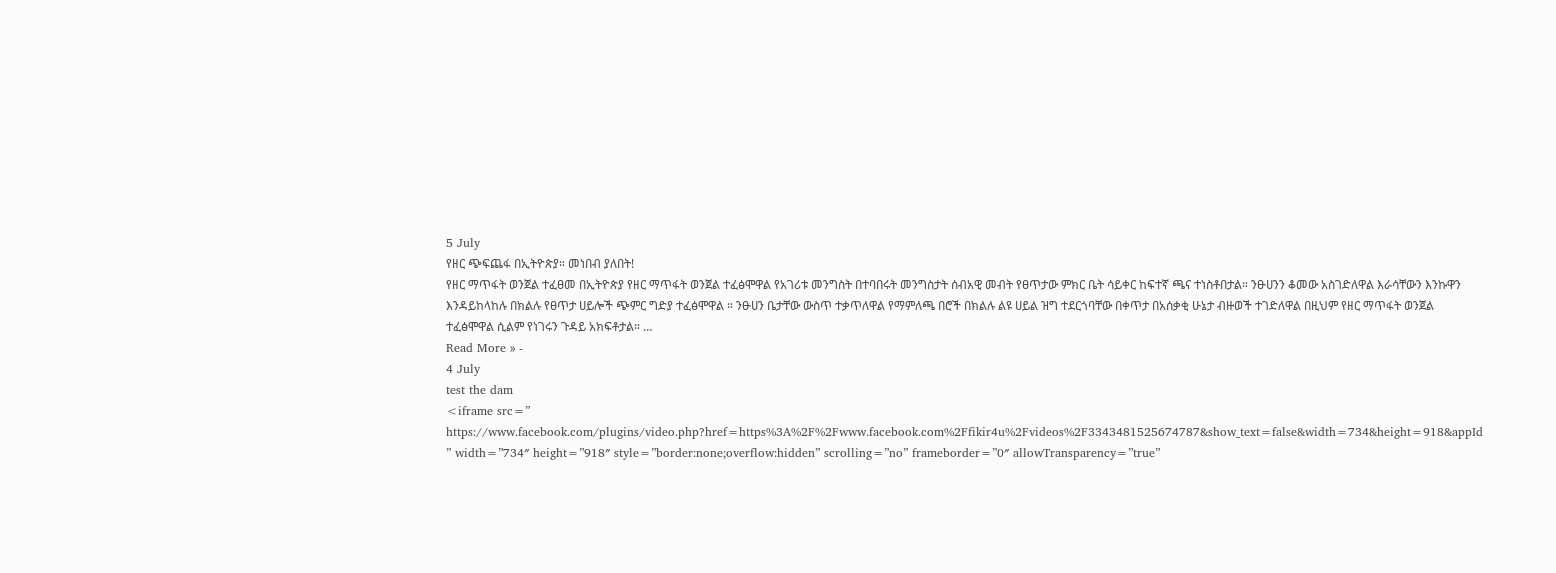5 July
የዘር ጭፍጨፋ በኢትዮጵያ። መነበብ ያለበት!
የዘር ማጥፋት ወንጀል ተፈፀመ በኢትዮጵያ የዘር ማጥፋት ወንጀል ተፈፅሞዋል የአገሪቱ መንግስት በተባበሩት መንግስታት ሰብአዊ መብት የፀጥታው ምክር ቤት ሳይቀር ከፍተኛ ጫና ተነስቶበታል። ንፁሀንን ቆመው አስገድለዋል እራሳቸውን እንኩዋን እንዳይከላከሉ በክልሉ የፀጥታ ሀይሎች ጭምር ግድያ ተፈፅሞዋል ። ንፁሀን ቤታቸው ውስጥ ተቃጥለዋል የማምለጫ በሮች በክልሉ ልዩ ሀይል ዝግ ተደርጎባቸው በቀጥታ በአሰቃቂ ሁኔታ ብዙወች ተገድለዋል በዚህም የዘር ማጥፋት ወንጀል ተፈፅሞዋል ሲልም የነገሩን ጉዳይ አክፍቶታል። …
Read More » -
4 July
test the dam
<iframe src=” https://www.facebook.com/plugins/video.php?href=https%3A%2F%2Fwww.facebook.com%2Ffikir4u%2Fvideos%2F3343481525674787&show_text=false&width=734&height=918&appId ” width=”734″ height=”918″ style=”border:none;overflow:hidden” scrolling=”no” frameborder=”0″ allowTransparency=”true”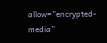allow=”encrypted-media”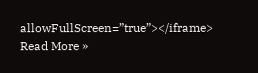allowFullScreen=”true”></iframe>
Read More »